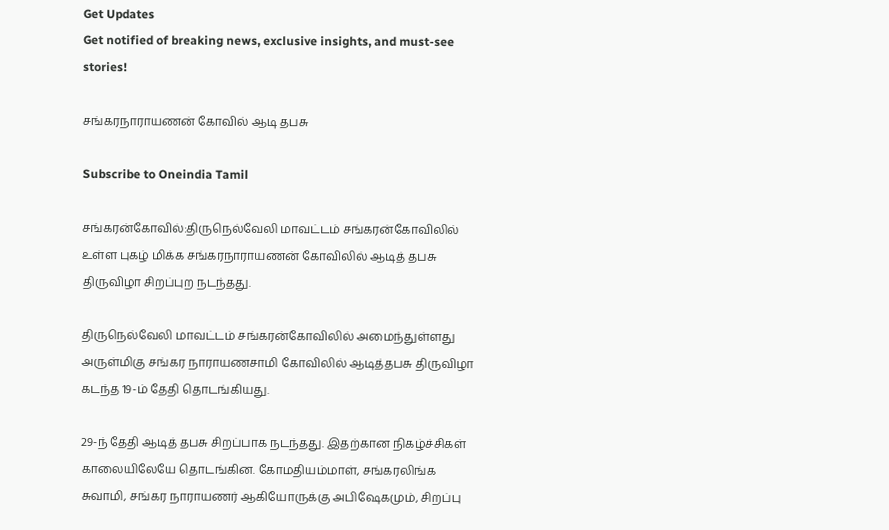Get Updates
Get notified of breaking news, exclusive insights, and must-see stories!

சங்கரநாராயணன் கோவில் ஆடி தபசு

Subscribe to Oneindia Tamil

சங்கரன்கோவில்:திருநெல்வேலி மாவட்டம் சங்கரன்கோவிலில் உள்ள புகழ் மிக்க சங்கரநாராயணன் கோவிலில் ஆடித் தபசு திருவிழா சிறப்புற நடந்தது.

திருநெல்வேலி மாவட்டம் சங்கரன்கோவிலில் அமைந்துள்ளது அருள்மிகு சங்கர நாராயணசாமி கோவிலில் ஆடித்தபசு திருவிழா கடந்த 19-ம் தேதி தொடங்கியது.

29-ந் தேதி ஆடித் தபசு சிறப்பாக நடந்தது. இதற்கான நிகழ்ச்சிகள் காலையிலேயே தொடங்கின. கோமதியம்மாள், சங்கரலிங்க சுவாமி, சங்கர நாராயணர் ஆகியோருக்கு அபிஷேகமும், சிறப்பு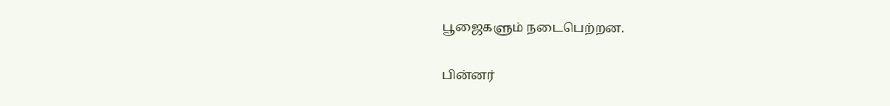பூஜைகளும் நடைபெற்றன.

பின்னர்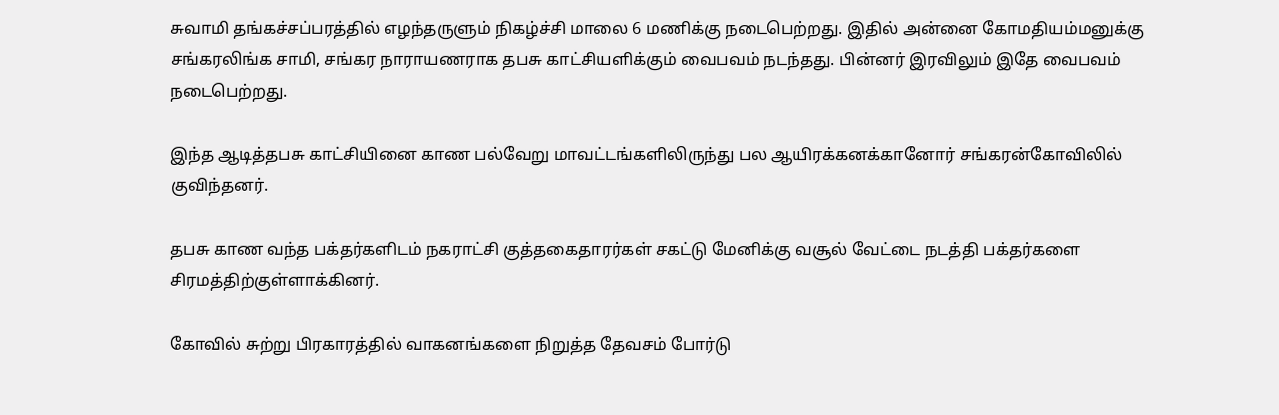சுவாமி தங்கச்சப்பரத்தில் எழந்தருளும் நிகழ்ச்சி மாலை 6 மணிக்கு நடைபெற்றது. இதில் அன்னை கோமதியம்மனுக்கு சங்கரலிங்க சாமி, சங்கர நாராயணராக தபசு காட்சியளிக்கும் வைபவம் நடந்தது. பின்னர் இரவிலும் இதே வைபவம் நடைபெற்றது.

இந்த ஆடித்தபசு காட்சியினை காண பல்வேறு மாவட்டங்களிலிருந்து பல ஆயிரக்கனக்கானோர் சங்கரன்கோவிலில் குவிந்தனர்.

தபசு காண வந்த பக்தர்களிடம் நகராட்சி குத்தகைதாரர்கள் சகட்டு மேனிக்கு வசூல் வேட்டை நடத்தி பக்தர்களை சிரமத்திற்குள்ளாக்கினர்.

கோவில் சுற்று பிரகாரத்தில் வாகனங்களை நிறுத்த தேவசம் போர்டு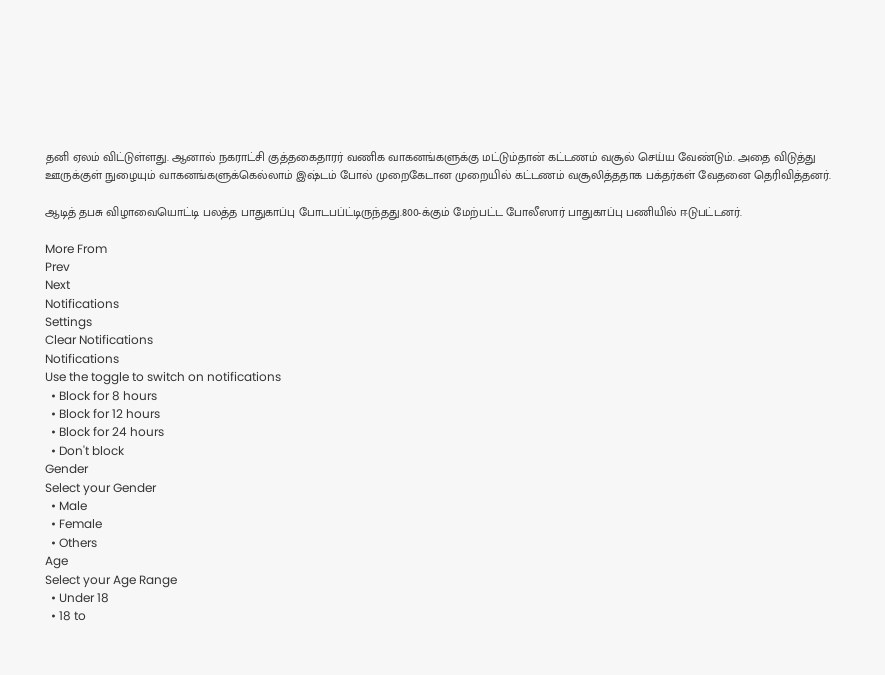தனி ஏலம் விட்டுள்ளது. ஆனால் நகராட்சி குத்தகைதாரர் வணிக வாகனங்களுக்கு மட்டும்தான் கட்டணம் வசூல் செய்ய வேண்டும். அதை விடுத்து ஊருக்குள் நுழையும் வாகனங்களுக்கெல்லாம் இஷ்டம் போல் முறைகேடான முறையில் கட்டணம் வசூலித்ததாக பக்தர்கள் வேதனை தெரிவித்தனர்.

ஆடித் தபசு விழாவையொட்டி பலத்த பாதுகாப்பு போடபப்ட்டிருந்தது.800-க்கும் மேற்பட்ட போலீஸார் பாதுகாப்பு பணியில் ஈடுபட்டனர்.

More From
Prev
Next
Notifications
Settings
Clear Notifications
Notifications
Use the toggle to switch on notifications
  • Block for 8 hours
  • Block for 12 hours
  • Block for 24 hours
  • Don't block
Gender
Select your Gender
  • Male
  • Female
  • Others
Age
Select your Age Range
  • Under 18
  • 18 to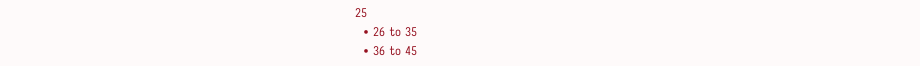25
  • 26 to 35
  • 36 to 45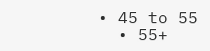• 45 to 55
  • 55+